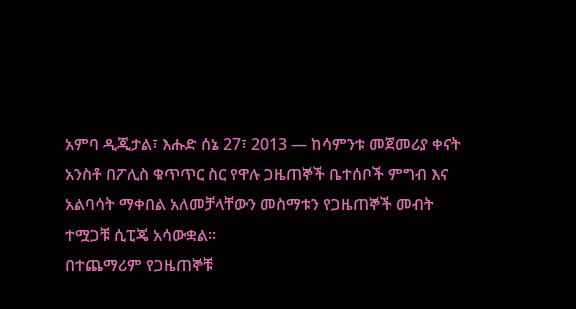አምባ ዲጂታል፣ እሑድ ሰኔ 27፣ 2013 ― ከሳምንቱ መጀመሪያ ቀናት አንስቶ በፖሊስ ቁጥጥር ስር የዋሉ ጋዜጠኞች ቤተሰቦች ምግብ እና አልባሳት ማቀበል አለመቻላቸውን መስማቱን የጋዜጠኞች መብት ተሟጋቹ ሲፒጄ አሳውቋል።
በተጨማሪም የጋዜጠኞቹ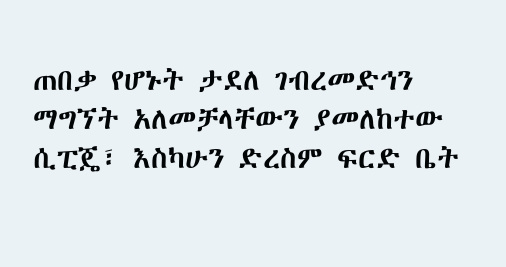ጠበቃ የሆኑት ታደለ ገብረመድኅን ማግኘት አለመቻላቸውን ያመለከተው ሲፒጄ፣ እስካሁን ድረስም ፍርድ ቤት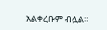አልቀረቡም ብሏል።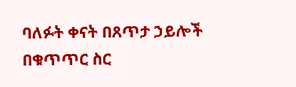ባለፉት ቀናት በጸጥታ ኃይሎች በቁጥጥር ስር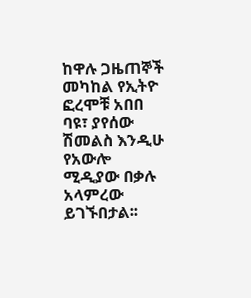ከዋሉ ጋዜጠኞች መካከል የኢትዮ ፎረሞቹ አበበ ባዩ፣ ያየሰው ሽመልስ እንዲሁ የአውሎ ሚዲያው በቃሉ አላምረው ይገኙበታል፡፡